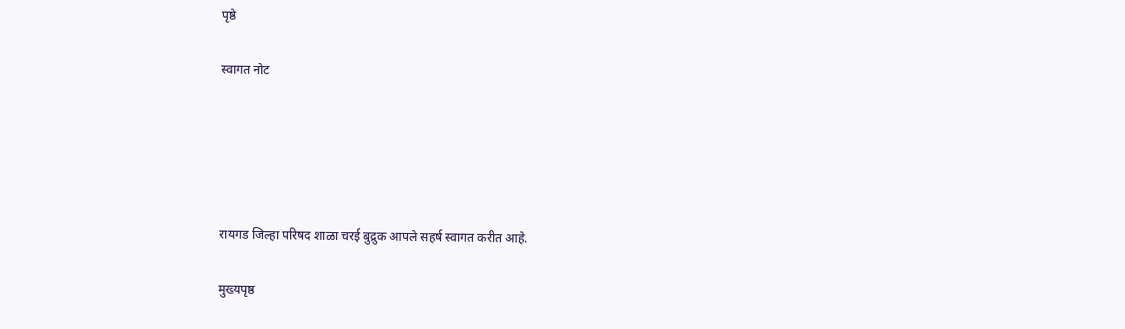पृष्ठे

स्वागत नोट





रायगड जिल्हा परिषद शाळा चरई बुद्रुक आपले सहर्ष स्वागत करीत आहे.

मुख्यपृष्ठ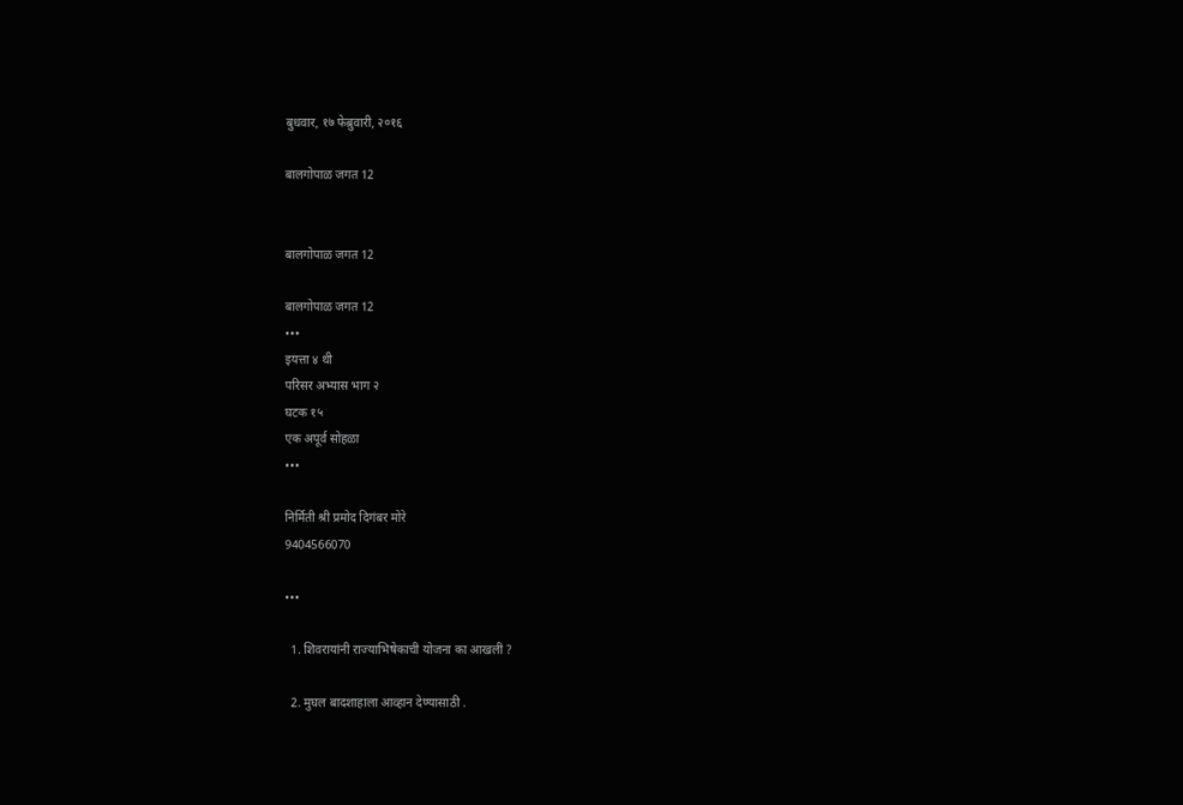बुधवार, १७ फेब्रुवारी, २०१६

बालगोपाळ जगत 12


बालगोपाळ जगत 12

बालगोपाळ जगत 12
•••
इयत्ता ४ थी
परिसर अभ्यास भाग २
घटक १५
एक अपूर्व सोहळा
•••

निर्मिती श्री प्रमोद दिगंबर मोरे
9404566070

•••

  1. शिवरायांनी राज्याभिषेकाची योजना का आखली ?

  2. मुघल बादशाहाला आव्हान देण्यासाठी .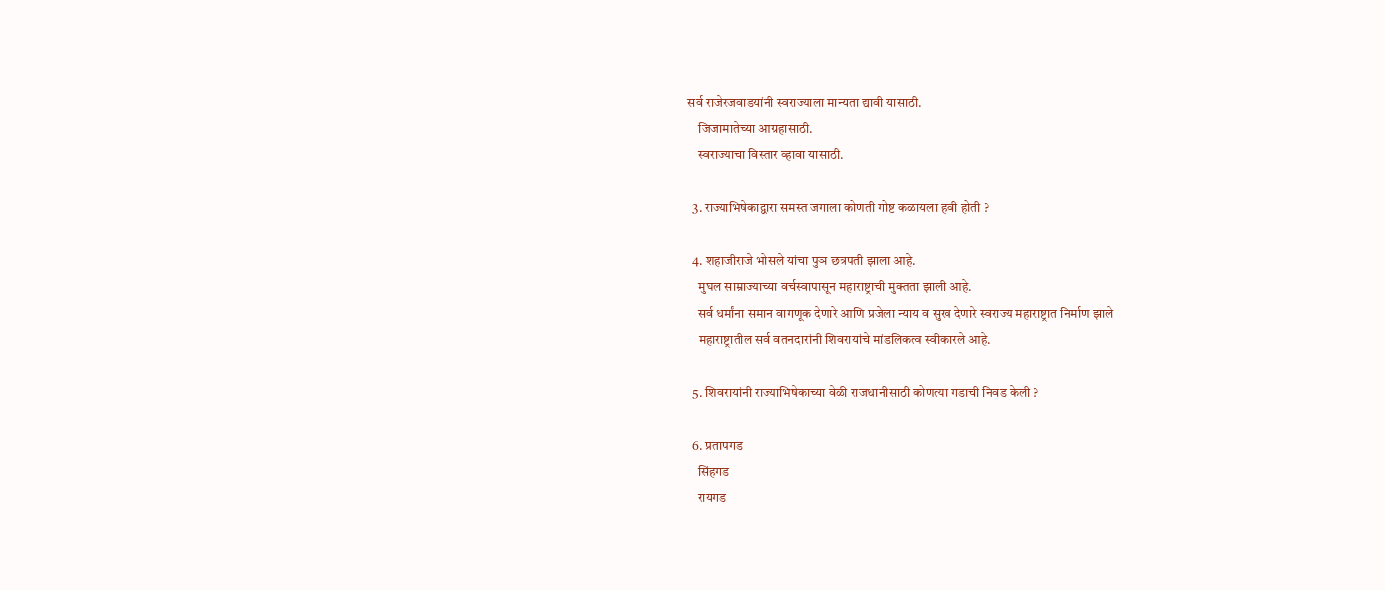सर्व राजेरजवाडयांनी स्वराज्याला मान्यता द्यावी यासाठी.
    जिजामातेच्या आग्रहासाठी.
    स्वराज्याचा विस्तार व्हावा यासाठी.

  3. राज्याभिषेकाद्वारा समस्त जगाला कोणती गोष्ट कळायला हवी होती ?

  4. शहाजीराजे भोसले यांचा पुञ छत्रपती झाला आहे.
    मुघल साम्राज्याच्या वर्चस्वापासून महाराष्ट्राची मुक्तता झाली आहे.
    सर्व धर्मांना समान वागणूक देणारे आणि प्रजेला न्याय व सुख देणारे स्वराज्य महाराष्ट्रात निर्माण झाले
    महाराष्ट्रातील सर्व वतनदारांनी शिवरायांचे मांडलिकत्व स्वीकारले आहे.

  5. शिवरायांनी राज्याभिषेकाच्या वेळी राजधानीसाठी कोणत्या गडाची निवड केली ?

  6. प्रतापगड
    सिंहगड
    रायगड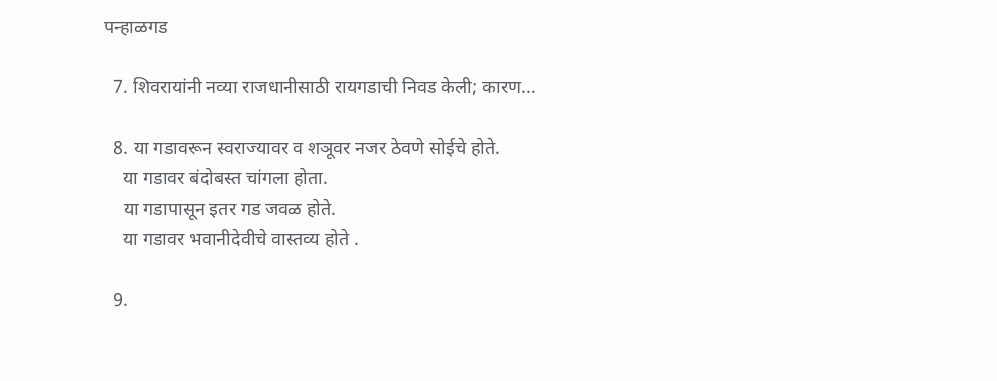पन्हाळगड

  7. शिवरायांनी नव्या राजधानीसाठी रायगडाची निवड केली; कारण...

  8. या गडावरून स्वराज्यावर व शञूवर नजर ठेवणे सोईचे होते.
    या गडावर बंदोबस्त चांगला होता.
    या गडापासून इतर गड जवळ होते.
    या गडावर भवानीदेवीचे वास्तव्य होते .

  9.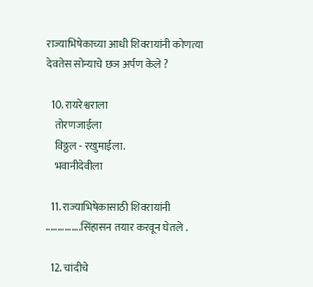राज्याभिषेकाच्या आधी शिवरायांनी कोणत्या देवतेस सोन्याचे छञ अर्पण केले ?

  10. रायरेश्वराला
    तोरणजाईला
    विठ्ठल - रखुमाईला.
    भवानीदेवीला

  11. राज्याभिषेकासाठी शिवरायांनी ...............सिंहासन तयार करवून घेतले .

  12. चांदीचे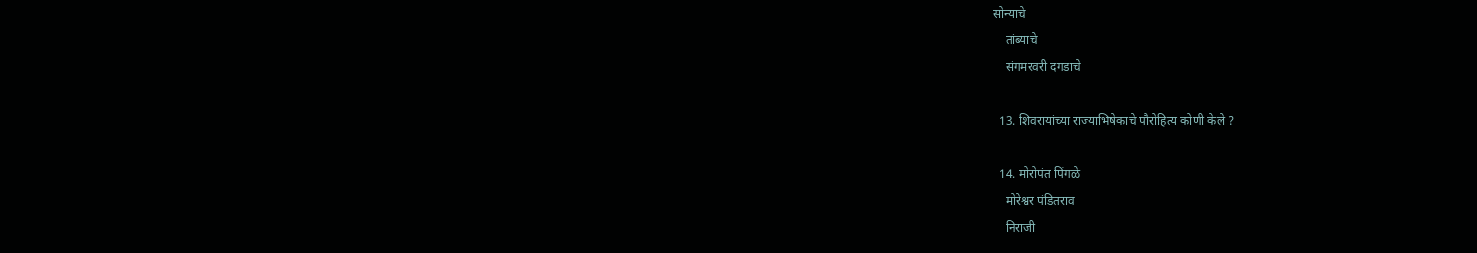सोन्याचे
    तांब्याचे
    संगमरवरी दगडाचे

  13. शिवरायांच्या राज्याभिषेकाचे पौरोहित्य कोणी केले ?

  14. मोरोपंत पिंगळे
    मोरेश्वर पंडितराव
    निराजी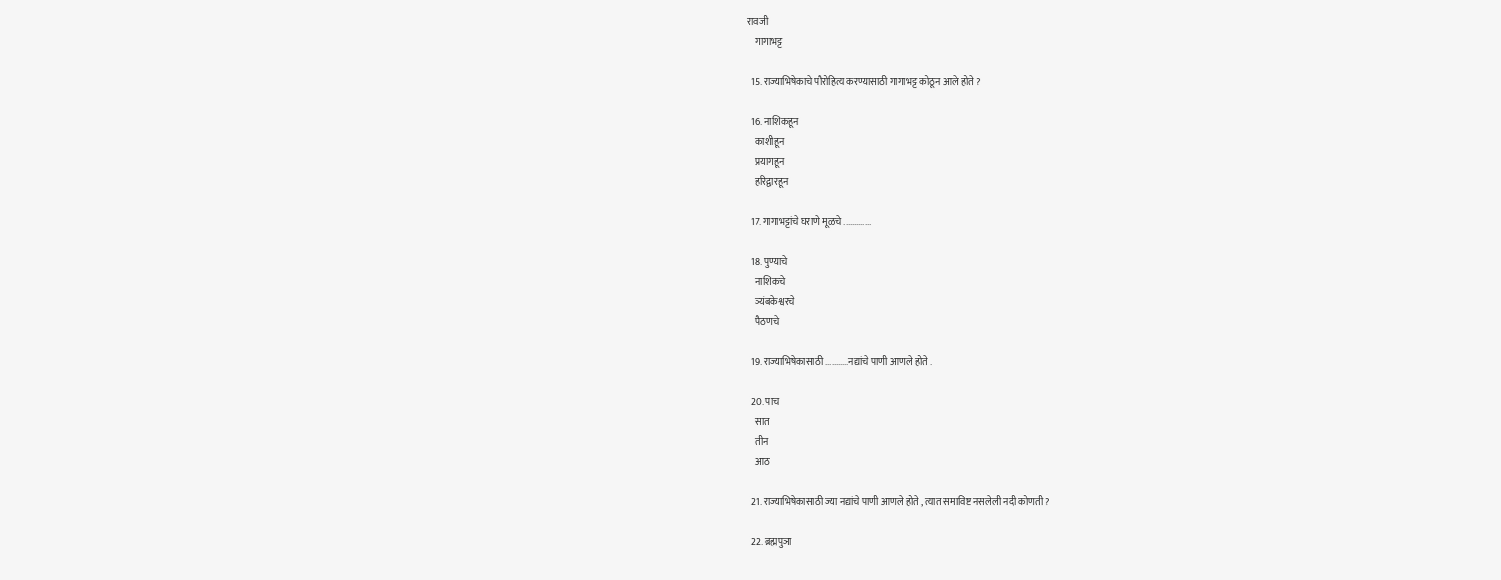रावजी
    गागाभट्ट

  15. राज्याभिषेकाचे पौरोहित्य करण्यासाठी गागाभट्ट कोठून आले होते ?

  16. नाशिकहून
    काशीहून
    प्रयागहून
    हरिद्वारहून

  17. गागाभट्टांचे घराणे मूळचे .............

  18. पुण्याचे
    नाशिकचे
    ञ्यंबकेश्वरचे
    पैठणचे

  19. राज्याभिषेकासाठी ...........नद्यांचे पाणी आणले होते .

  20. पाच
    सात
    तीन
    आठ

  21. राज्याभिषेकासाठी ज्या नद्यांचे पाणी आणले होते , त्यात समाविष्ट नसलेली नदी कोणती ?

  22. ब्रह्मपुञा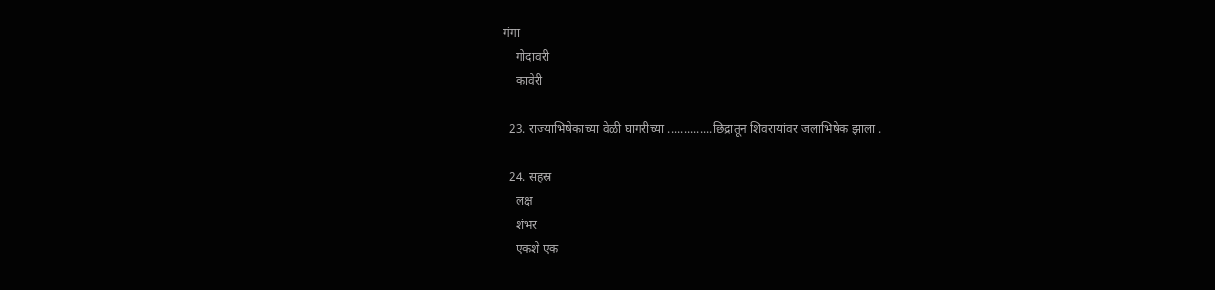गंगा
    गोदावरी
    कावेरी

  23. राज्याभिषेकाच्या वेळी घागरीच्या ..............छिद्रातून शिवरायांवर जलाभिषेक झाला .

  24. सहस्र
    लक्ष
    शंभर
    एकशे एक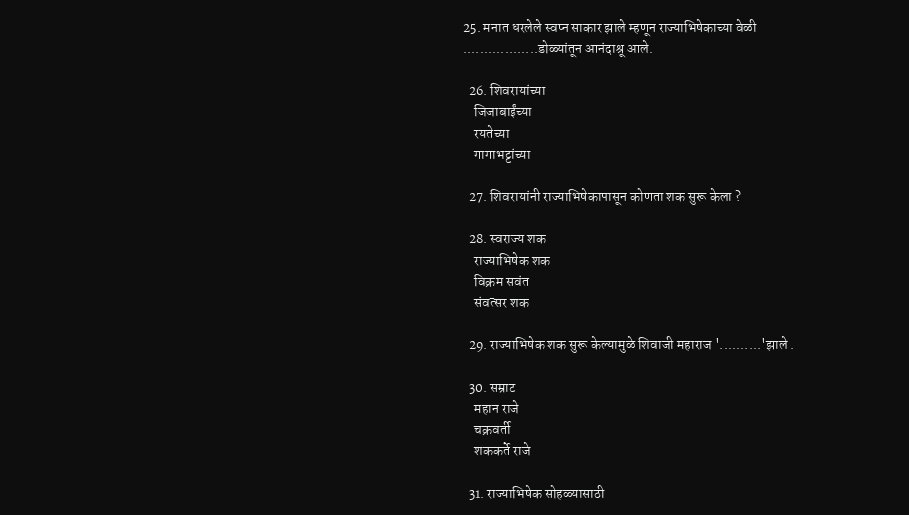25. मनात धरलेले स्वप्न साकार झाले म्हणून राज्याभिषेकाच्या वेळी ..................डोळ्यांतून आनंदाश्रू आले.

  26. शिवरायांच्या
    जिजाबाईंच्या
    रयतेच्या
    गागाभट्टांच्या

  27. शिवरायांनी राज्याभिषेकापासून कोणता शक सुरू केला ?

  28. स्वराज्य शक
    राज्याभिषेक शक
    विक्रम सवंत
    संवत्सर शक

  29. राज्याभिषेक शक सुरू केल्यामुळे शिवाजी महाराज '..........'झाले .

  30. सम्राट
    महान राजे
    चक्रवर्ती
    शककर्ते राजे

  31. राज्याभिषेक सोहळ्यासाठी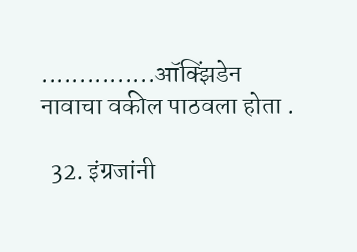...............ऑक्झिंडेन नावाचा वकील पाठवला होता .

  32. इंग्रजांनी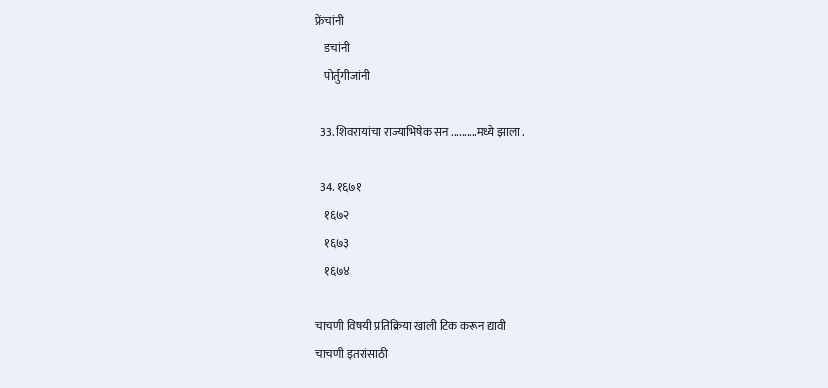फ्रेंचांनी
    डचांनी
    पोर्तुगीजांनी

  33. शिवरायांचा राज्याभिषेक सन ..........मध्ये झाला .

  34. १६७१
    १६७२
    १६७३
    १६७४

चाचणी विषयी प्रतिक्रिया खाली टिक करून द्यावी
चाचणी इतरांसाठी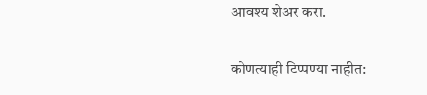आवश्य शेअर करा.

कोणत्याही टिप्पण्‍या नाहीत: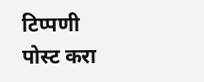टिप्पणी पोस्ट करा